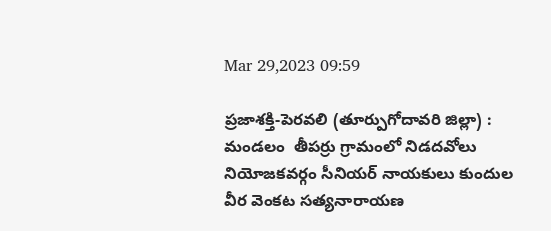Mar 29,2023 09:59

ప్రజాశక్తి-పెరవలి (తూర్పుగోదావరి జిల్లా) : మండలం  తీపర్రు గ్రామంలో నిడదవోలు నియోజకవర్గం సీనియర్ నాయకులు కుందుల వీర వెంకట సత్యనారాయణ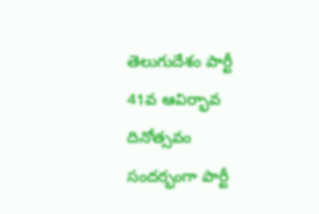తెలుగుదేశం పార్టీ 41వ ఆవిర్భావ దినోత్సవం సందర్భంగా పార్టీ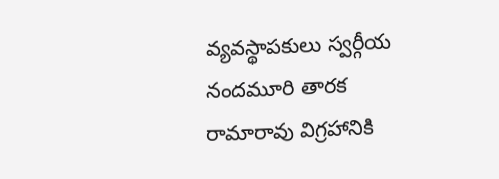వ్యవస్థాపకులు స్వర్గీయ నందమూరి తారక రామారావు విగ్రహానికి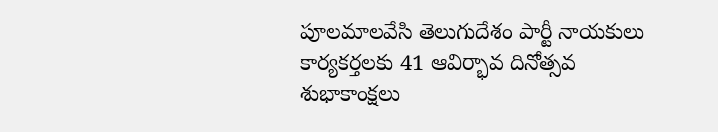పూలమాలవేసి తెలుగుదేశం పార్టీ నాయకులు కార్యకర్తలకు 41 ఆవిర్భావ దినోత్సవ శుభాకాంక్షలు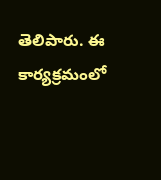తెలిపారు. ఈ కార్యక్రమంలో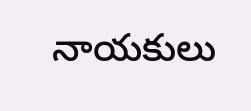నాయకులు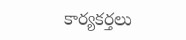కార్యకర్తలు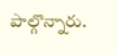పాల్గొన్నారు.